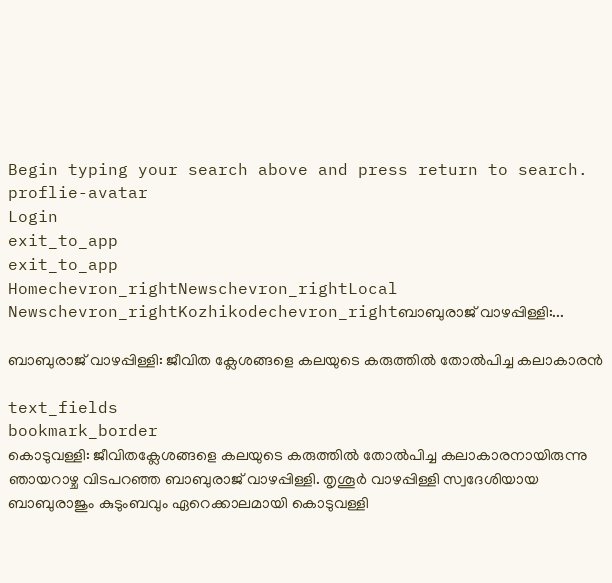Begin typing your search above and press return to search.
proflie-avatar
Login
exit_to_app
exit_to_app
Homechevron_rightNewschevron_rightLocal Newschevron_rightKozhikodechevron_rightബാബുരാജ് വാഴപ്പിള്ളി:...

ബാബുരാജ് വാഴപ്പിള്ളി: ജീവിത ക്ലേശങ്ങളെ കലയുടെ കരുത്തിൽ തോൽപിച്ച കലാകാരൻ

text_fields
bookmark_border
കൊടുവള്ളി: ജീവിതക്ലേശങ്ങളെ കലയുടെ കരുത്തിൽ തോൽപിച്ച കലാകാരനായിരുന്നു ഞായറാഴ്ച വിടപറഞ്ഞ ബാബുരാജ് വാഴപ്പിള്ളി. തൃശൂര്‍ വാഴപ്പിള്ളി സ്വദേശിയായ ബാബുരാജും കുടുംബവും ഏറെക്കാലമായി കൊടുവള്ളി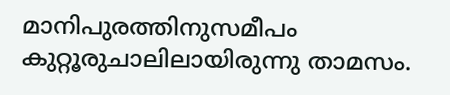മാനിപുരത്തിനുസമീപം കുറ്റൂരുചാലിലായിരുന്നു താമസം.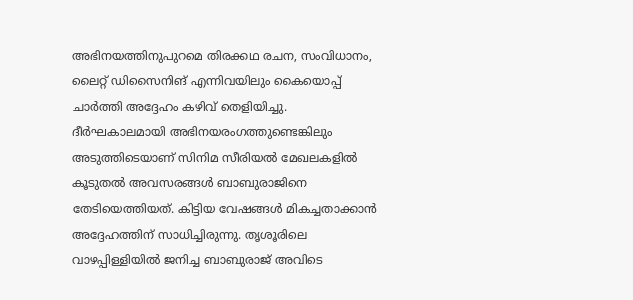അഭിനയത്തിനുപുറമെ തിരക്കഥ രചന, സംവിധാനം, ലൈറ്റ് ഡിസൈനിങ് എന്നിവയിലും കൈയൊപ്പ് ചാർത്തി അദ്ദേഹം കഴിവ് തെളിയിച്ചു. ദീർഘകാലമായി അഭിനയരംഗത്തുണ്ടെങ്കിലും അടുത്തിടെയാണ് സിനിമ സീരിയൽ മേഖലകളിൽ കൂടുതൽ അവസരങ്ങൾ ബാബുരാജിനെ തേടിയെത്തിയത്. കിട്ടിയ വേഷങ്ങൾ മികച്ചതാക്കാൻ അദ്ദേഹത്തിന് സാധിച്ചിരുന്നു. തൃശൂരിലെ വാഴപ്പിള്ളിയിൽ ജനിച്ച ബാബുരാജ് അവിടെ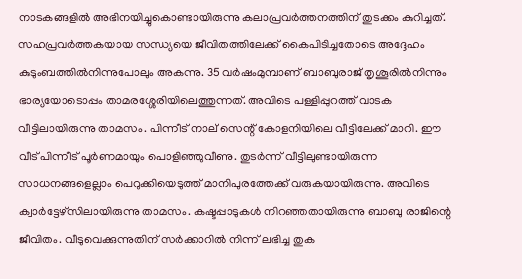നാടകങ്ങളിൽ അഭിനയിച്ചുകൊണ്ടായിരുന്നു കലാപ്രവർത്തനത്തിന് തുടക്കം കുറിച്ചത്. സഹപ്രവർത്തകയായ സന്ധ്യയെ ജീവിതത്തിലേക്ക് കൈപിടിച്ചതോടെ അദ്ദേഹം കുടുംബത്തിൽനിന്നുപോലും അകന്നു. 35 വർഷംമുമ്പാണ് ബാബുരാജ് തൃശൂരിൽനിന്നും ഭാര്യയോടൊപ്പം താമരശ്ശേരിയിലെത്തുന്നത്. അവിടെ പള്ളിപ്പുറത്ത് വാടക വീട്ടിലായിരുന്നു താമസം. പിന്നീട് നാല് സെന്റ് കോളനിയിലെ വീട്ടിലേക്ക് മാറി. ഈ വീട് പിന്നീട് പൂർണമായും പൊളിഞ്ഞുവീണു. തുടർന്ന് വീട്ടിലുണ്ടായിരുന്ന സാധനങ്ങളെല്ലാം പെറുക്കിയെടുത്ത് മാനിപുരത്തേക്ക് വരുകയായിരുന്നു. അവിടെ ക്വാർട്ടേഴ്സിലായിരുന്നു താമസം. കഷ്ടപ്പാടുകൾ നിറഞ്ഞതായിരുന്നു ബാബു രാജിന്റെ ജീവിതം. വീടുവെക്കുന്നുതിന് സർക്കാറിൽ നിന്ന് ലഭിച്ച തുക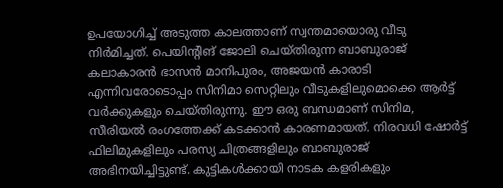ഉപയോഗിച്ച് അടുത്ത കാലത്താണ് സ്വന്തമായൊരു വീടു നിർമിച്ചത്. പെയിന്റിങ് ജോലി ചെയ്തിരുന്ന ബാബുരാജ് കലാകാരൻ ഭാസൻ മാനിപുരം, അജയൻ കാരാടി എന്നിവരോടൊപ്പം സിനിമാ സെറ്റിലും വീടുകളിലുമൊക്കെ ആർട്ട് വർക്കുകളും ചെയ്തിരുന്നു. ഈ ഒരു ബന്ധമാണ് സിനിമ, സീരിയൽ രംഗത്തേക്ക് കടക്കാൻ കാരണമായത്. നിരവധി ഷോർട്ട് ഫിലിമുകളിലും പരസ്യ ചിത്രങ്ങളിലും ബാബുരാജ് അഭിനയിച്ചിട്ടുണ്ട്. കുട്ടികൾക്കായി നാടക കളരികളും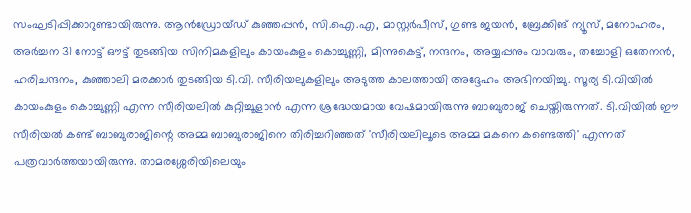സംഘടിപ്പിക്കാറുണ്ടായിരുന്നു. ആന്‍ഡ്രോയ്ഡ് കുഞ്ഞപ്പന്‍, സി.ഐ.എ, മാസ്റ്റര്‍പീസ്, ഗുണ്ട ജയന്‍, ബ്രേക്കിങ് ന്യൂസ്, മനോഹരം, അര്‍ച്ചന 31 നോട്ട് ഔട്ട് തുടങ്ങിയ സിനിമകളിലും കായംകുളം കൊച്ചുണ്ണി, മിന്നുകെട്ട്, നന്ദനം, അയ്യപ്പനും വാവരും, തച്ചോളി ഒതേനന്‍, ഹരിചന്ദനം, കുഞ്ഞാലി മരക്കാര്‍ തുടങ്ങിയ ടി.വി. സീരിയലുകളിലും അടുത്ത കാലത്തായി അദ്ദേഹം അഭിനയിച്ചു. സൂര്യ ടി.വിയിൽ കായംകുളം കൊച്ചുണ്ണി എന്ന സീരിയലിൽ കുറ്റിച്ചൂളാൻ എന്ന ശ്രദ്ധേയമായ വേഷമായിരുന്നു ബാബുരാജ് ചെയ്തിരുന്നത്. ടി.വിയിൽ ഈ സീരിയൽ കണ്ട് ബാബുരാജിന്റെ അമ്മ ബാബുരാജിനെ തിരിച്ചറിഞ്ഞത് 'സീരിയലിലൂടെ അമ്മ മകനെ കണ്ടെത്തി' എന്നത് പത്രവാർത്തയായിരുന്നു. താമരശ്ശേരിയിലെയും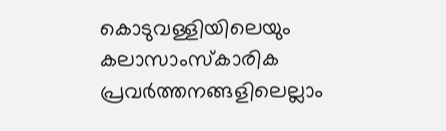കൊടുവള്ളിയിലെയും കലാസാംസ്കാരിക പ്രവർത്തനങ്ങളിലെല്ലാം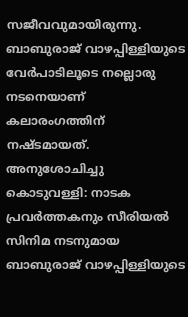സജീവവുമായിരുന്നു. ബാബുരാജ് വാഴപ്പിള്ളിയുടെ വേർപാടിലൂടെ നല്ലൊരു നടനെയാണ് കലാരംഗത്തിന് നഷ്ടമായത്. അനുശോചിച്ചു കൊടുവള്ളി: നാടക പ്രവർത്തകനും സീരിയൽ സിനിമ നടനുമായ ബാബുരാജ് വാഴപ്പിള്ളിയുടെ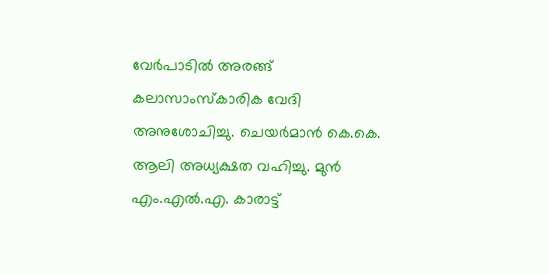വേർപാടിൽ അരങ്ങ് കലാസാംസ്കാരിക വേദി അനുശോചിച്ചു. ചെയർമാൻ കെ.കെ. ആലി അധ്യക്ഷത വഹിച്ചു. മുൻ എം.എൽ.എ. കാരാട്ട്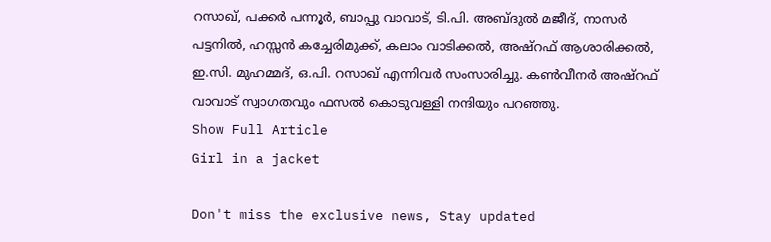റസാഖ്, പക്കർ പന്നൂർ, ബാപ്പു വാവാട്, ടി.പി. അബ്ദുൽ മജീദ്, നാസർ പട്ടനിൽ, ഹസ്സൻ കച്ചേരിമുക്ക്, കലാം വാടിക്കൽ, അഷ്റഫ് ആശാരിക്കൽ, ഇ.സി. മുഹമ്മദ്, ഒ.പി. റസാഖ് എന്നിവർ സംസാരിച്ചു. കൺവീനർ അഷ്റഫ് വാവാട് സ്വാഗതവും ഫസൽ കൊടുവള്ളി നന്ദിയും പറഞ്ഞു.
Show Full Article
Girl in a jacket

Don't miss the exclusive news, Stay updated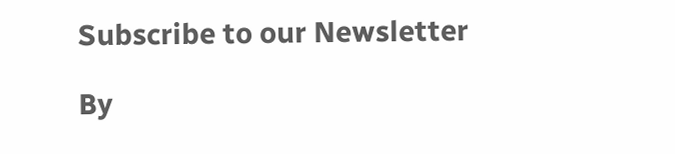Subscribe to our Newsletter

By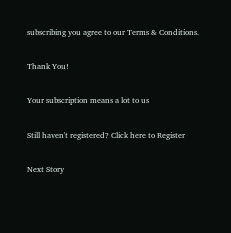subscribing you agree to our Terms & Conditions.

Thank You!

Your subscription means a lot to us

Still haven't registered? Click here to Register

Next Story